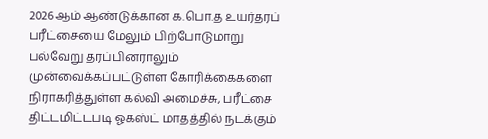2026ஆம் ஆண்டுக்கான க.பொ.த உயர்தரப் பரீட்சையை மேலும் பிற்போடுமாறு பல்வேறு தரப்பினராலும் முன்வைக்கப்பட்டுள்ள கோரிக்கைகளை நிராகரித்துள்ள கல்வி அமைச்சு, பரீட்சை திட்டமிட்டபடி ஓகஸ்ட் மாதத்தில் நடக்கும்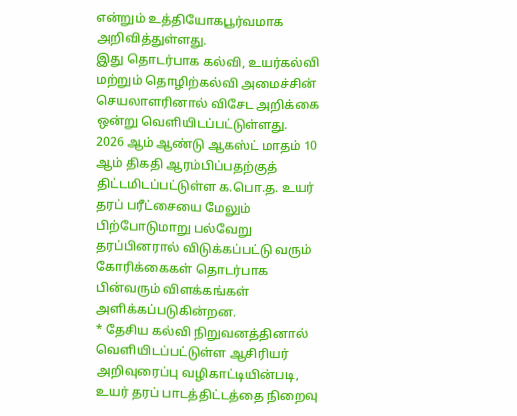என்றும் உத்தியோகபூர்வமாக அறிவித்துள்ளது.
இது தொடர்பாக கல்வி, உயர்கல்வி மற்றும் தொழிற்கல்வி அமைச்சின் செயலாளரினால் விசேட அறிக்கை ஒன்று வெளியிடப்பட்டுள்ளது.
2026 ஆம் ஆண்டு ஆகஸ்ட் மாதம் 10 ஆம் திகதி ஆரம்பிப்பதற்குத் திட்டமிடப்பட்டுள்ள க.பொ.த. உயர் தரப் பரீட்சையை மேலும் பிற்போடுமாறு பல்வேறு தரப்பினரால் விடுக்கப்பட்டு வரும் கோரிக்கைகள் தொடர்பாக பின்வரும் விளக்கங்கள் அளிக்கப்படுகின்றன.
* தேசிய கல்வி நிறுவனத்தினால் வெளியிடப்பட்டுள்ள ஆசிரியர் அறிவுரைப்பு வழிகாட்டியின்படி, உயர் தரப் பாடத்திட்டத்தை நிறைவு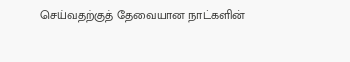செய்வதற்குத் தேவையான நாட்களின்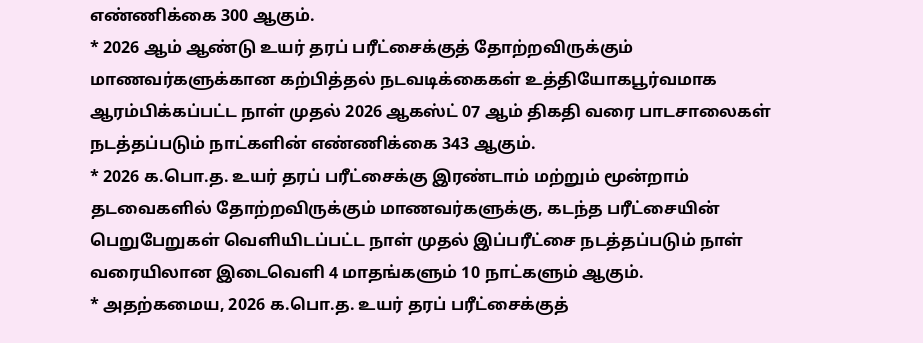எண்ணிக்கை 300 ஆகும்.
* 2026 ஆம் ஆண்டு உயர் தரப் பரீட்சைக்குத் தோற்றவிருக்கும் மாணவர்களுக்கான கற்பித்தல் நடவடிக்கைகள் உத்தியோகபூர்வமாக ஆரம்பிக்கப்பட்ட நாள் முதல் 2026 ஆகஸ்ட் 07 ஆம் திகதி வரை பாடசாலைகள் நடத்தப்படும் நாட்களின் எண்ணிக்கை 343 ஆகும்.
* 2026 க.பொ.த. உயர் தரப் பரீட்சைக்கு இரண்டாம் மற்றும் மூன்றாம் தடவைகளில் தோற்றவிருக்கும் மாணவர்களுக்கு, கடந்த பரீட்சையின் பெறுபேறுகள் வெளியிடப்பட்ட நாள் முதல் இப்பரீட்சை நடத்தப்படும் நாள் வரையிலான இடைவெளி 4 மாதங்களும் 10 நாட்களும் ஆகும்.
* அதற்கமைய, 2026 க.பொ.த. உயர் தரப் பரீட்சைக்குத்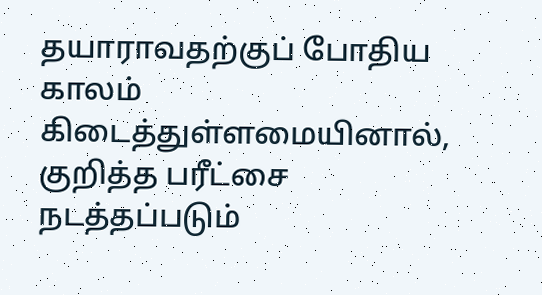தயாராவதற்குப் போதிய காலம் கிடைத்துள்ளமையினால், குறித்த பரீட்சை நடத்தப்படும்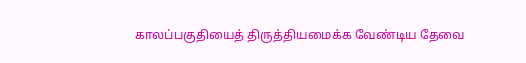காலப்பகுதியைத் திருத்தியமைக்க வேண்டிய தேவை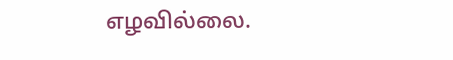எழவில்லை.